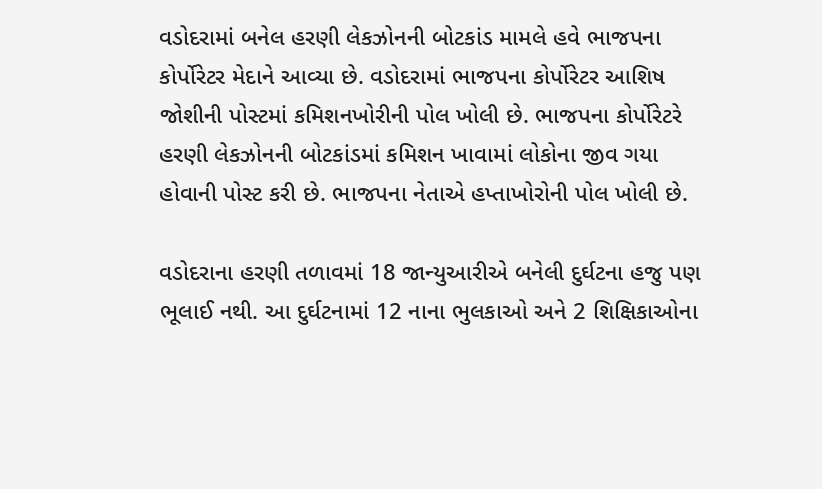વડોદરામાં બનેલ હરણી લેકઝોનની બોટકાંડ મામલે હવે ભાજપના કોર્પોરેટર મેદાને આવ્યા છે. વડોદરામાં ભાજપના કોર્પોરેટર આશિષ જોશીની પોસ્ટમાં કમિશનખોરીની પોલ ખોલી છે. ભાજપના કોર્પોરેટરે હરણી લેકઝોનની બોટકાંડમાં કમિશન ખાવામાં લોકોના જીવ ગયા હોવાની પોસ્ટ કરી છે. ભાજપના નેતાએ હપ્તાખોરોની પોલ ખોલી છે.

વડોદરાના હરણી તળાવમાં 18 જાન્યુઆરીએ બનેલી દુર્ઘટના હજુ પણ ભૂલાઈ નથી. આ દુર્ઘટનામાં 12 નાના ભુલકાઓ અને 2 શિક્ષિકાઓના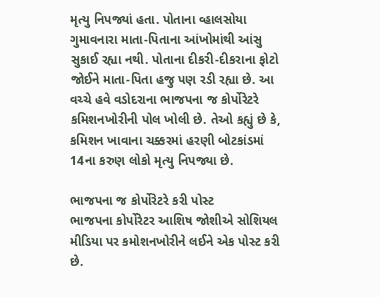મૃત્યુ નિપજ્યાં હતા. પોતાના વ્હાલસોયા ગુમાવનારા માતા-પિતાના આંખોમાંથી આંસુ સુકાઈ રહ્યા નથી. પોતાના દીકરી-દીકરાના ફોટો જોઈને માતા-પિતા હજુ પણ રડી રહ્યા છે. આ વચ્ચે હવે વડોદરાના ભાજપના જ કોર્પોરેટરે કમિશનખોરીની પોલ ખોલી છે. તેઓ કહ્યું છે કે, કમિશન ખાવાના ચક્કરમાં હરણી બોટકાંડમાં 14ના કરુણ લોકો મૃત્યુ નિપજ્યા છે.

ભાજપના જ કોર્પોરેટરે કરી પોસ્ટ
ભાજપના કોર્પોરેટર આશિષ જોશીએ સોશિયલ મીડિયા પર કમોશનખોરીને લઈને એક પોસ્ટ કરી છે.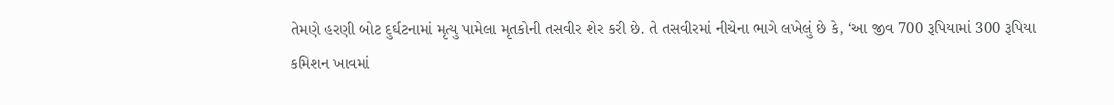તેમણે હરણી બોટ દુર્ઘટનામાં મૃત્યુ પામેલા મૃતકોની તસવીર શેર કરી છે. તે તસવીરમાં નીચેના ભાગે લખેલું છે કે, ‘આ જીવ 700 રૂપિયામાં 300 રૂપિયા કમિશન ખાવમાં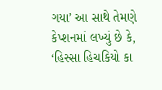ગયા’ આ સાથે તેમણે કેપ્શનમાં લખ્યું છે કે, ‘હિસ્સા હિચકિયો કા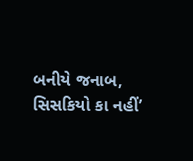બનીયે જનાબ, સિસકિયો કા નહીં’